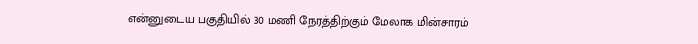என்னுடைய பகுதியில் 30 மணி நேரத்திற்கும் மேலாக மின்சாரம்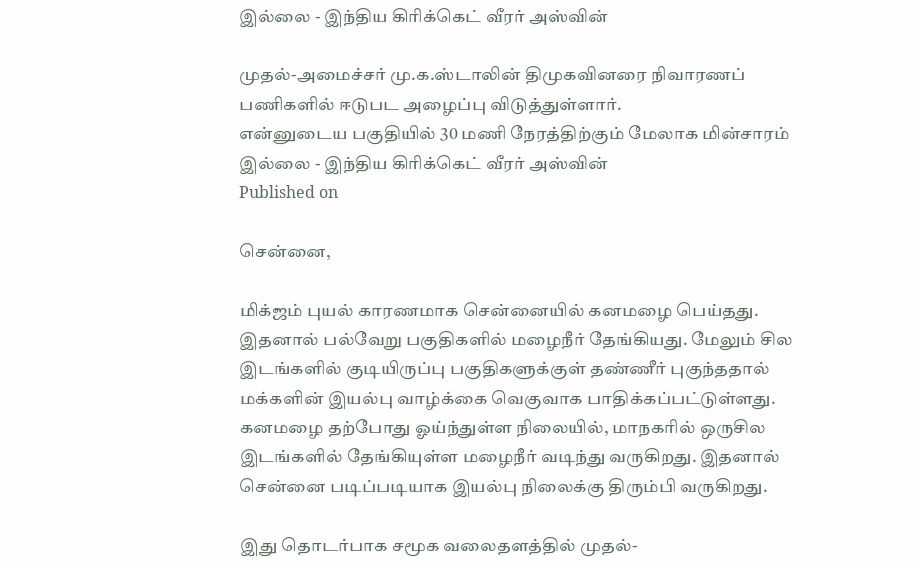இல்லை - இந்திய கிரிக்கெட் வீரர் அஸ்வின்

முதல்-அமைச்சர் மு.க.ஸ்டாலின் திமுகவினரை நிவாரணப் பணிகளில் ஈடுபட அழைப்பு விடுத்துள்ளார்.
என்னுடைய பகுதியில் 30 மணி நேரத்திற்கும் மேலாக மின்சாரம் இல்லை - இந்திய கிரிக்கெட் வீரர் அஸ்வின்
Published on

சென்னை,

மிக்ஜம் புயல் காரணமாக சென்னையில் கனமழை பெய்தது. இதனால் பல்வேறு பகுதிகளில் மழைநீர் தேங்கியது. மேலும் சில இடங்களில் குடியிருப்பு பகுதிகளுக்குள் தண்ணீர் புகுந்ததால் மக்களின் இயல்பு வாழ்க்கை வெகுவாக பாதிக்கப்பட்டுள்ளது. கனமழை தற்போது ஓய்ந்துள்ள நிலையில், மாநகரில் ஒருசில இடங்களில் தேங்கியுள்ள மழைநீர் வடிந்து வருகிறது. இதனால் சென்னை படிப்படியாக இயல்பு நிலைக்கு திரும்பி வருகிறது.

இது தொடர்பாக சமூக வலைதளத்தில் முதல்-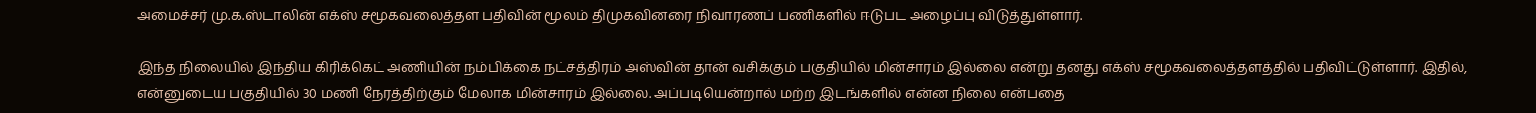அமைச்சர் மு.க.ஸ்டாலின் எக்ஸ் சமூகவலைத்தள பதிவின் மூலம் திமுகவினரை நிவாரணப் பணிகளில் ஈடுபட அழைப்பு விடுத்துள்ளார்.

இந்த நிலையில் இந்திய கிரிக்கெட் அணியின் நம்பிக்கை நட்சத்திரம் அஸ்வின் தான் வசிக்கும் பகுதியில் மின்சாரம் இல்லை என்று தனது எக்ஸ் சமூகவலைத்தளத்தில் பதிவிட்டுள்ளார். இதில், என்னுடைய பகுதியில் 30 மணி நேரத்திற்கும் மேலாக மின்சாரம் இல்லை. அப்படியென்றால் மற்ற இடங்களில் என்ன நிலை என்பதை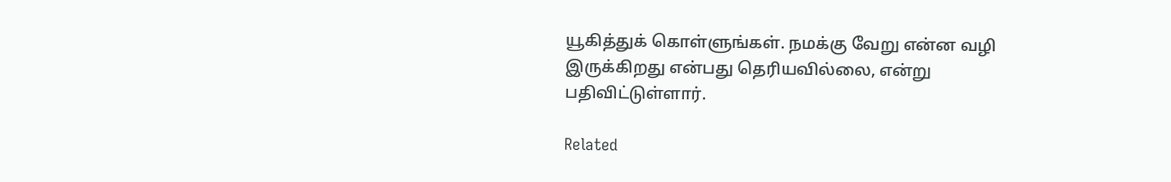யூகித்துக் கொள்ளுங்கள். நமக்கு வேறு என்ன வழி இருக்கிறது என்பது தெரியவில்லை, என்று பதிவிட்டுள்ளார்.

Related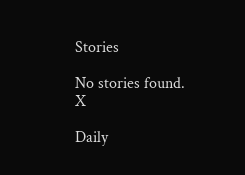Stories

No stories found.
X

Daily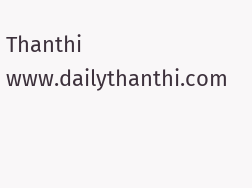Thanthi
www.dailythanthi.com